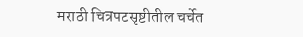मराठी चित्रपटसृष्टीतील चर्चेत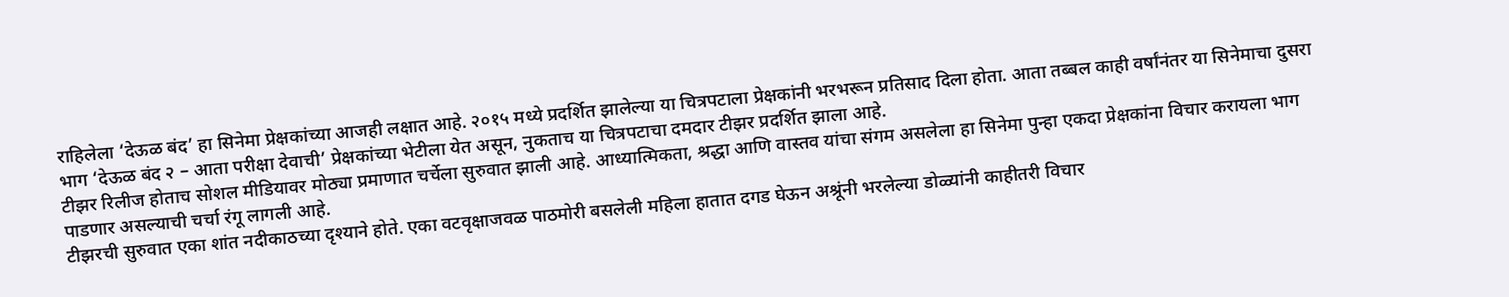राहिलेला ‘देऊळ बंद’ हा सिनेमा प्रेक्षकांच्या आजही लक्षात आहे. २०१५ मध्ये प्रदर्शित झालेल्या या चित्रपटाला प्रेक्षकांनी भरभरून प्रतिसाद दिला होता. आता तब्बल काही वर्षांनंतर या सिनेमाचा दुसरा भाग ‘देऊळ बंद २ – आता परीक्षा देवाची’ प्रेक्षकांच्या भेटीला येत असून, नुकताच या चित्रपटाचा दमदार टीझर प्रदर्शित झाला आहे.
टीझर रिलीज होताच सोशल मीडियावर मोठ्या प्रमाणात चर्चेला सुरुवात झाली आहे. आध्यात्मिकता, श्रद्धा आणि वास्तव यांचा संगम असलेला हा सिनेमा पुन्हा एकदा प्रेक्षकांना विचार करायला भाग पाडणार असल्याची चर्चा रंगू लागली आहे.
टीझरची सुरुवात एका शांत नदीकाठच्या दृश्याने होते. एका वटवृक्षाजवळ पाठमोरी बसलेली महिला हातात दगड घेऊन अश्रूंनी भरलेल्या डोळ्यांनी काहीतरी विचार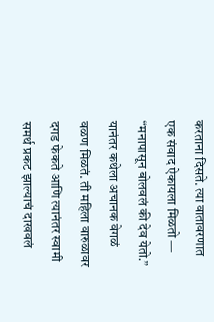करताना दिसते. त्या वातावरणात एक संवाद ऐकायला मिळतो — “मनापासून बोलवलं की देव येतो.”
यानंतर कथेला अचानक वेगळं वळण मिळतं. ती महिला वारुळावर दगड फेकते आणि त्यानंतर स्वामी समर्थ प्रकट झाल्याचं दाखवलं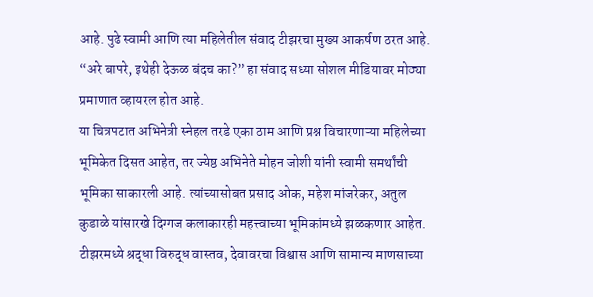आहे. पुढे स्वामी आणि त्या महिलेतील संवाद टीझरचा मुख्य आकर्षण ठरत आहे.
“अरे बापरे, इथेही देऊळ बंदच का?” हा संवाद सध्या सोशल मीडियावर मोठ्या प्रमाणात व्हायरल होत आहे.
या चित्रपटात अभिनेत्री स्नेहल तरडे एका ठाम आणि प्रश्न विचारणाऱ्या महिलेच्या भूमिकेत दिसत आहेत, तर ज्येष्ठ अभिनेते मोहन जोशी यांनी स्वामी समर्थांची भूमिका साकारली आहे. त्यांच्यासोबत प्रसाद ओक, महेश मांजरेकर, अतुल कुडाळे यांसारखे दिग्गज कलाकारही महत्त्वाच्या भूमिकांमध्ये झळकणार आहेत.
टीझरमध्ये श्रद्धा विरुद्ध वास्तव, देवावरचा विश्वास आणि सामान्य माणसाच्या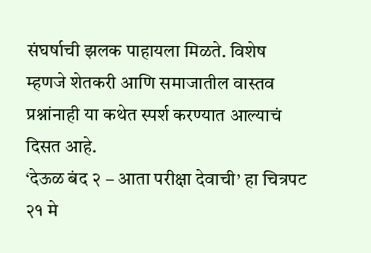संघर्षाची झलक पाहायला मिळते. विशेष म्हणजे शेतकरी आणि समाजातील वास्तव प्रश्नांनाही या कथेत स्पर्श करण्यात आल्याचं दिसत आहे.
‘देऊळ बंद २ – आता परीक्षा देवाची’ हा चित्रपट २१ मे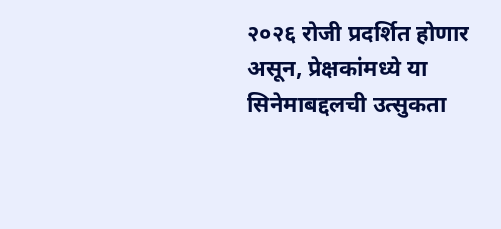२०२६ रोजी प्रदर्शित होणार असून, प्रेक्षकांमध्ये या सिनेमाबद्दलची उत्सुकता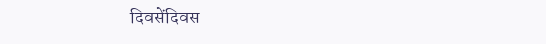दिवसेंदिवस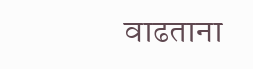वाढताना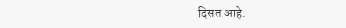दिसत आहे.